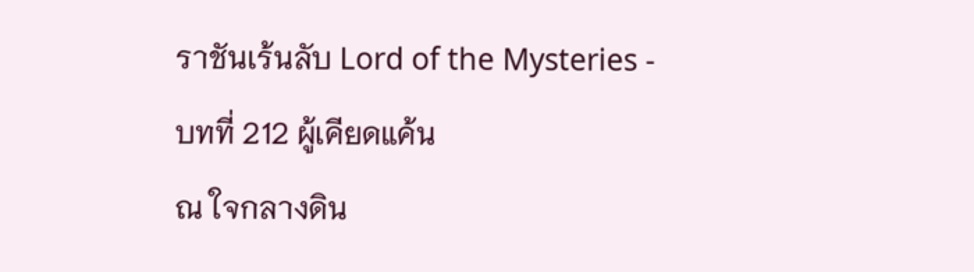ราชันเร้นลับ Lord of the Mysteries - บทที่ 212 ผู้เคียดแค้น
ณ ใจกลางดิน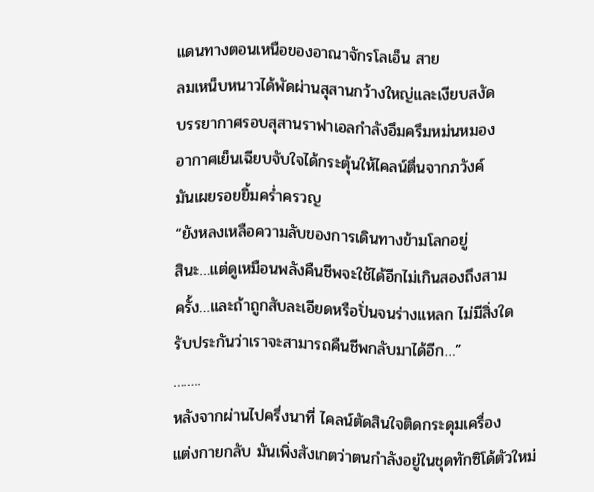แดนทางตอนเหนือของอาณาจักรโลเอ็น สาย
ลมเหน็บหนาวได้พัดผ่านสุสานกว้างใหญ่และเงียบสงัด
บรรยากาศรอบสุสานราฟาเอลกำลังอึมครึมหม่นหมอง
อากาศเย็นเฉียบจับใจได้กระตุ้นให้ไคลน์ตื่นจากภวังค์
มันเผยรอยยิ้มคร่ำครวญ
“ยังหลงเหลือความลับของการเดินทางข้ามโลกอยู่
สินะ…แต่ดูเหมือนพลังคืนชีพจะใช้ได้อีกไม่เกินสองถึงสาม
ครั้ง…และถ้าถูกสับละเอียดหรือปั่นจนร่างแหลก ไม่มีสิ่งใด
รับประกันว่าเราจะสามารถคืนชีพกลับมาได้อีก…”
……..
หลังจากผ่านไปครึ่งนาที่ ไคลน์ตัดสินใจติดกระดุมเครื่อง
แต่งกายกลับ มันเพิ่งสังเกตว่าตนกำลังอยู่ในชุดทักซิโด้ตัวใหม่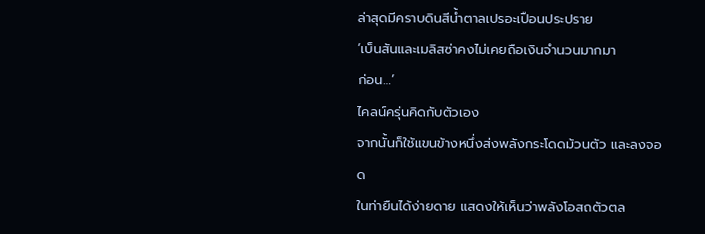ล่าสุดมีคราบดินสีน้ำตาลเปรอะเปือนประปราย
‘เบ็นสันและเมลิสซ่าคงไม่เคยถือเงินจำนวนมากมา
ก่อน…’
ไคลน์ครุ่นคิดกับตัวเอง
จากนั้นก็ใช้แขนข้างหนึ่งส่งพลังกระโดดม้วนตัว และลงจอด
ในท่ายืนได้ง่ายดาย แสดงให้เห็นว่าพลังโอสถตัวตล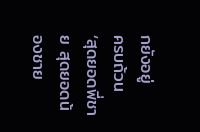กยังอยู่
ครบถ้วน
‘สุดยอดพี่ชาย สุดยอดน้องชาย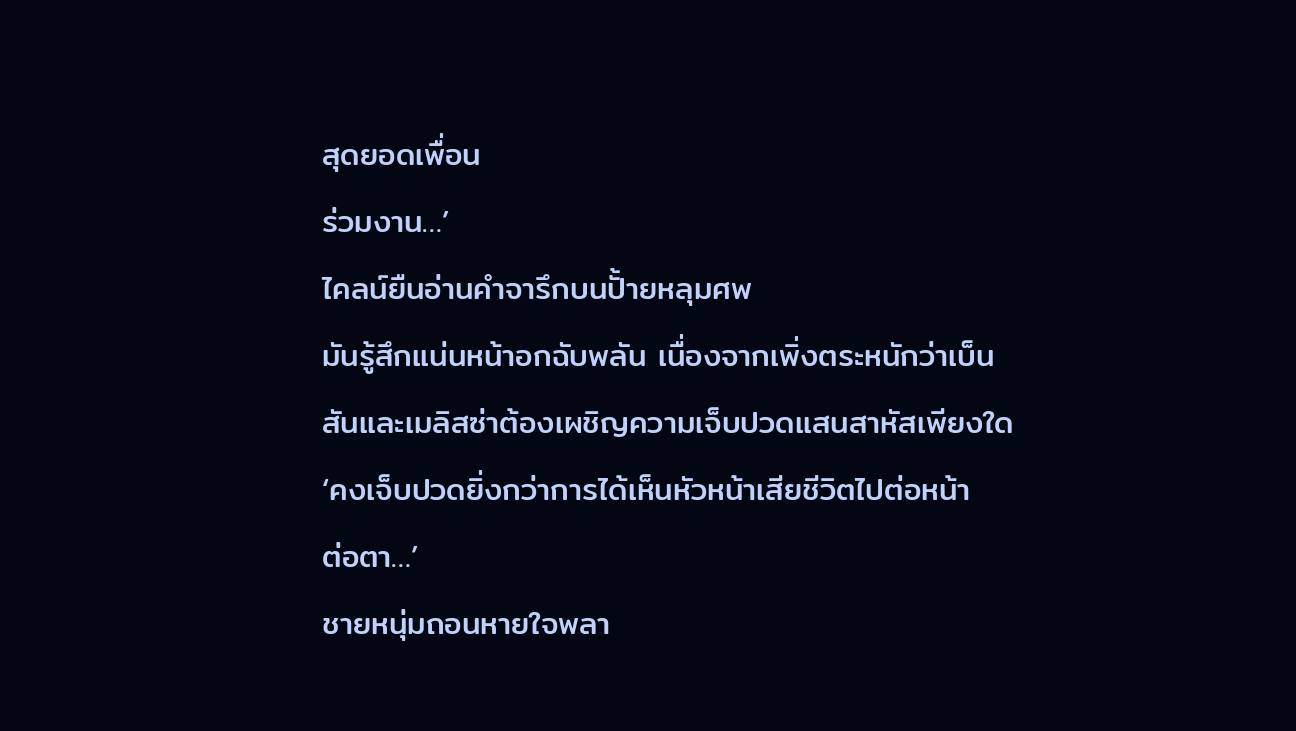สุดยอดเพื่อน
ร่วมงาน…’
ไคลน์ยืนอ่านคำจารึกบนปั้ายหลุมศพ
มันรู้สึกแน่นหน้าอกฉับพลัน เนื่องจากเพิ่งตระหนักว่าเบ็น
สันและเมลิสซ่าต้องเผชิญความเจ็บปวดแสนสาหัสเพียงใด
‘คงเจ็บปวดยิ่งกว่าการได้เห็นหัวหน้าเสียชีวิตไปต่อหน้า
ต่อตา…’
ชายหนุ่มถอนหายใจพลา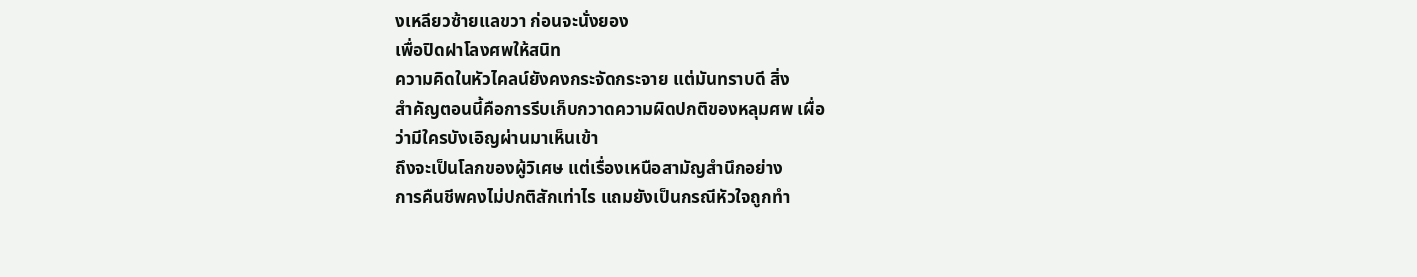งเหลียวซ้ายแลขวา ก่อนจะนั่งยอง
เพื่อปิดฝาโลงศพให้สนิท
ความคิดในหัวไคลน์ยังคงกระจัดกระจาย แต่มันทราบดี สิ่ง
สำคัญตอนนี้คือการรีบเก็บกวาดความผิดปกติของหลุมศพ เผื่อ
ว่ามีใครบังเอิญผ่านมาเห็นเข้า
ถึงจะเป็นโลกของผู้วิเศษ แต่เรื่องเหนือสามัญสำนึกอย่าง
การคืนชีพคงไม่ปกติสักเท่าไร แถมยังเป็นกรณีหัวใจถูกทำ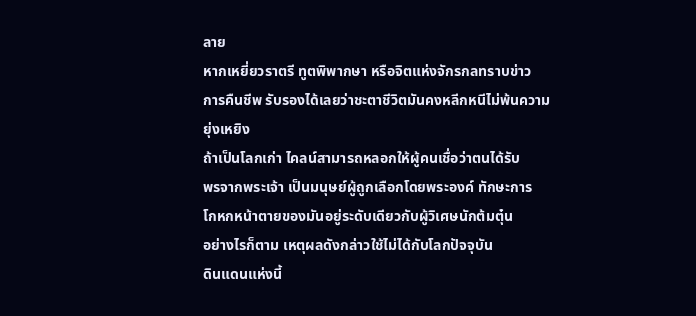ลาย
หากเหยี่ยวราตรี ทูตพิพากษา หรือจิตแห่งจักรกลทราบข่าว
การคืนชีพ รับรองได้เลยว่าชะตาชีวิตมันคงหลีกหนีไม่พ้นความ
ยุ่งเหยิง
ถ้าเป็นโลกเก่า ไคลน์สามารถหลอกให้ผู้คนเชื่อว่าตนได้รับ
พรจากพระเจ้า เป็นมนุษย์ผู้ถูกเลือกโดยพระองค์ ทักษะการ
โกหกหน้าตายของมันอยู่ระดับเดียวกับผู้วิเศษนักต้มตุ๋น
อย่างไรก็ตาม เหตุผลดังกล่าวใช้ไม่ได้กับโลกปัจจุบัน
ดินแดนแห่งนี้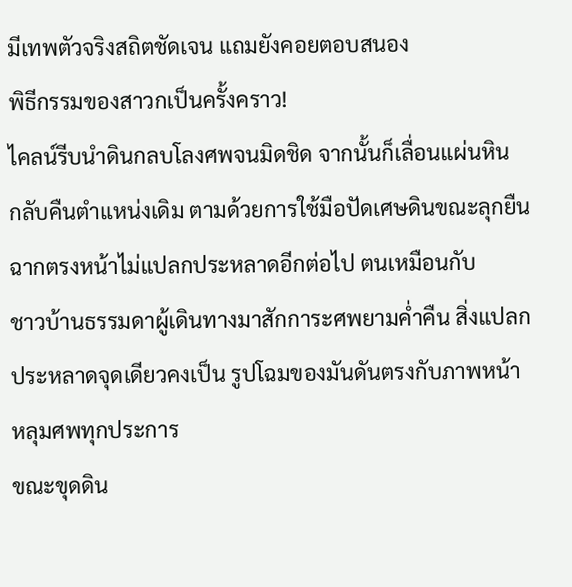มีเทพตัวจริงสถิตชัดเจน แถมยังคอยตอบสนอง
พิธีกรรมของสาวกเป็นครั้งคราว!
ไคลน์รีบนำดินกลบโลงศพจนมิดชิด จากนั้นก็เลื่อนแผ่นหิน
กลับคืนตำแหน่งเดิม ตามด้วยการใช้มือปัดเศษดินขณะลุกยืน
ฉากตรงหน้าไม่แปลกประหลาดอีกต่อไป ตนเหมือนกับ
ชาวบ้านธรรมดาผู้เดินทางมาสักการะศพยามค่ำคืน สิ่งแปลก
ประหลาดจุดเดียวคงเป็น รูปโฉมของมันดันตรงกับภาพหน้า
หลุมศพทุกประการ
ขณะขุดดิน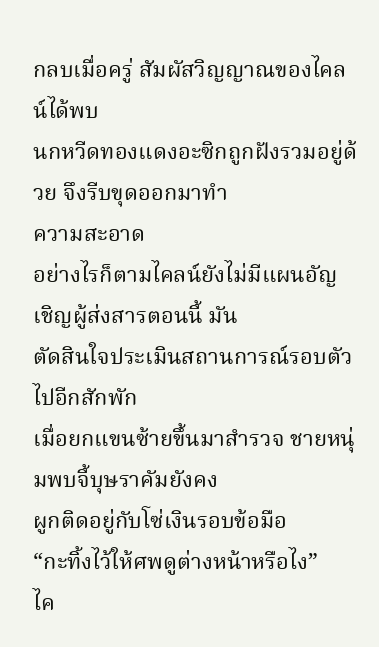กลบเมื่อครู่ สัมผัสวิญญาณของไคลน์ได้พบ
นกหวีดทองแดงอะซิกถูกฝังรวมอยู่ด้วย จึงรีบขุดออกมาทำ
ความสะอาด
อย่างไรก็ตามไคลน์ยังไม่มีแผนอัญเชิญผู้ส่งสารตอนนี้ มัน
ตัดสินใจประเมินสถานการณ์รอบตัวไปอีกสักพัก
เมื่อยกแขนซ้ายขึ้นมาสำรวจ ชายหนุ่มพบจี้บุษราคัมยังคง
ผูกติดอยู่กับโซ่เงินรอบข้อมือ
“กะทิ้งไว้ให้ศพดูต่างหน้าหรือไง”
ไค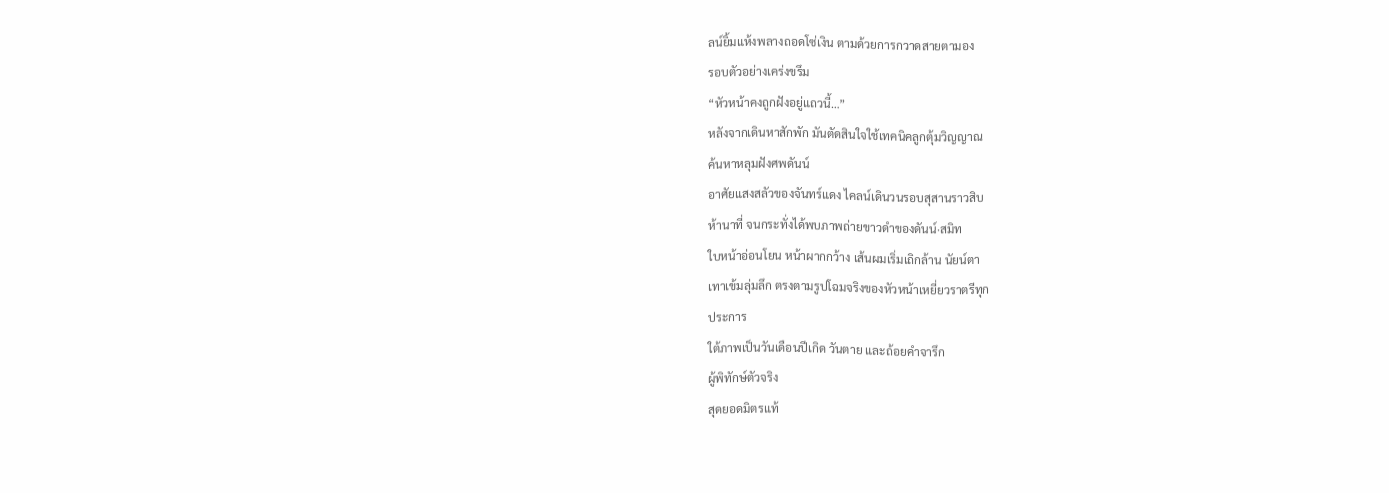ลน์ยิ้มแห้งพลางถอดโซ่เงิน ตามด้วยการกวาดสายตามอง
รอบตัวอย่างเคร่งขรึม
“หัวหน้าคงถูกฝังอยู่แถวนี้…”
หลังจากเดินหาสักพัก มันตัดสินใจใช้เทคนิคลูกตุ้มวิญญาณ
ค้นหาหลุมฝังศพดันน์
อาศัยแสงสลัวของจันทร์แดง ไคลน์เดินวนรอบสุสานราวสิบ
ห้านาที่ จนกระทั่งได้พบภาพถ่ายขาวดำของดันน์·สมิท
ใบหน้าอ่อนโยน หน้าผากกว้าง เส้นผมเริ่มเถิกล้าน นัยน์ตา
เทาเข้มลุ่มลึก ตรงตามรูปโฉมจริงของหัวหน้าเหยี่ยวราตรีทุก
ประการ
ใต้ภาพเป็นวันเดือนปีเกิด วันตาย และถ้อยคำจารึก
ผู้พิทักษ์ตัวจริง
สุดยอดมิตรแท้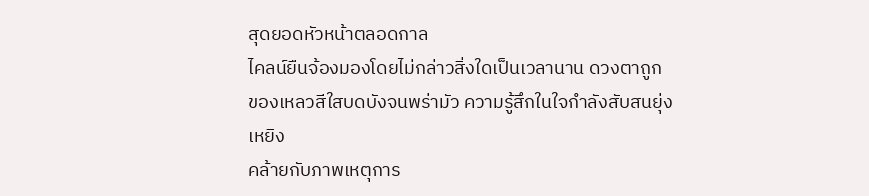สุดยอดหัวหน้าตลอดกาล
ไคลน์ยืนจ้องมองโดยไม่กล่าวสิ่งใดเป็นเวลานาน ดวงตาถูก
ของเหลวสีใสบดบังจนพร่ามัว ความรู้สึกในใจกำลังสับสนยุ่ง
เหยิง
คล้ายกับภาพเหตุการ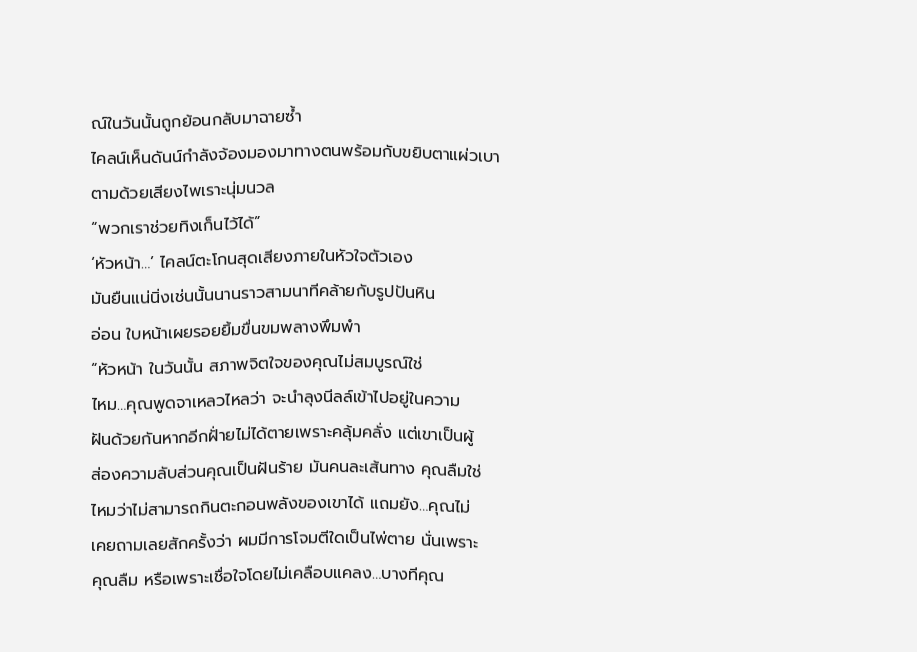ณ์ในวันนั้นถูกย้อนกลับมาฉายซ้ำ
ไคลน์เห็นดันน์กำลังจ้องมองมาทางตนพร้อมกับขยิบตาแผ่วเบา
ตามด้วยเสียงไพเราะนุ่มนวล
“พวกเราช่วยทิงเก็นไว้ได้”
‘หัวหน้า…’ ไคลน์ตะโกนสุดเสียงภายในหัวใจตัวเอง
มันยืนแน่นิ่งเช่นนั้นนานราวสามนาทีคล้ายกับรูปปันหิน
อ่อน ใบหน้าเผยรอยยิ้มขื่นขมพลางพึมพำ
“หัวหน้า ในวันนั้น สภาพจิตใจของคุณไม่สมบูรณ์ใช่
ไหม…คุณพูดจาเหลวไหลว่า จะนำลุงนีลล์เข้าไปอยู่ในความ
ฝันด้วยกันหากอีกฝั่ายไม่ได้ตายเพราะคลุ้มคลั่ง แต่เขาเป็นผู้
ส่องความลับส่วนคุณเป็นฝันร้าย มันคนละเส้นทาง คุณลืมใช่
ไหมว่าไม่สามารถกินตะกอนพลังของเขาได้ แถมยัง…คุณไม่
เคยถามเลยสักครั้งว่า ผมมีการโจมตีใดเป็นไพ่ตาย นั่นเพราะ
คุณลืม หรือเพราะเชื่อใจโดยไม่เคลือบแคลง…บางทีคุณ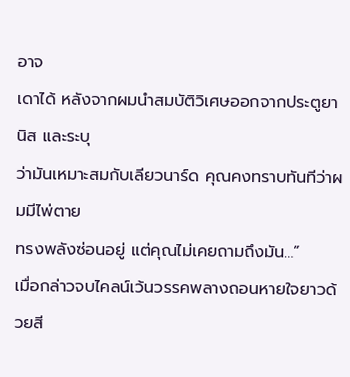อาจ
เดาได้ หลังจากผมนำสมบัติวิเศษออกจากประตูยานิส และระบุ
ว่ามันเหมาะสมกับเลียวนาร์ด คุณคงทราบทันทีว่าผมมีไพ่ตาย
ทรงพลังซ่อนอยู่ แต่คุณไม่เคยถามถึงมัน…”
เมื่อกล่าวจบไคลน์เว้นวรรคพลางถอนหายใจยาวด้วยสี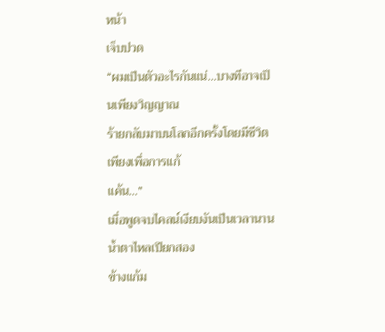หน้า
เจ็บปวด
“ผมเป็นตัวอะไรกันแน่…บางทีอาจเป็นเพียงวิญญาณ
ร้ายกลับมาบนโลกอีกครั้งโดยมีชีวิตเพียงเพื่อการแก้
แค้น…”
เมื่อพูดจบไคลน์เงียบงันเป็นเวลานานน้ำตาไหลเปียกสอง
ข้างแก้ม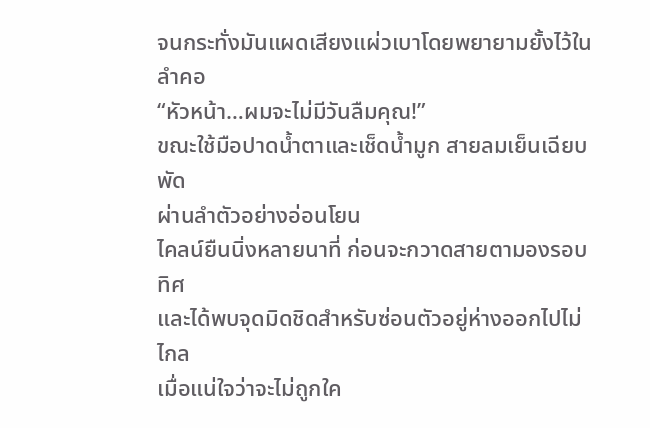จนกระทั่งมันแผดเสียงแผ่วเบาโดยพยายามยั้งไว้ในลำคอ
“หัวหน้า…ผมจะไม่มีวันลืมคุณ!”
ขณะใช้มือปาดน้ำตาและเช็ดน้ำมูก สายลมเย็นเฉียบพัด
ผ่านลำตัวอย่างอ่อนโยน
ไคลน์ยืนนิ่งหลายนาที่ ก่อนจะกวาดสายตามองรอบทิศ
และได้พบจุดมิดชิดสำหรับซ่อนตัวอยู่ห่างออกไปไม่ไกล
เมื่อแน่ใจว่าจะไม่ถูกใค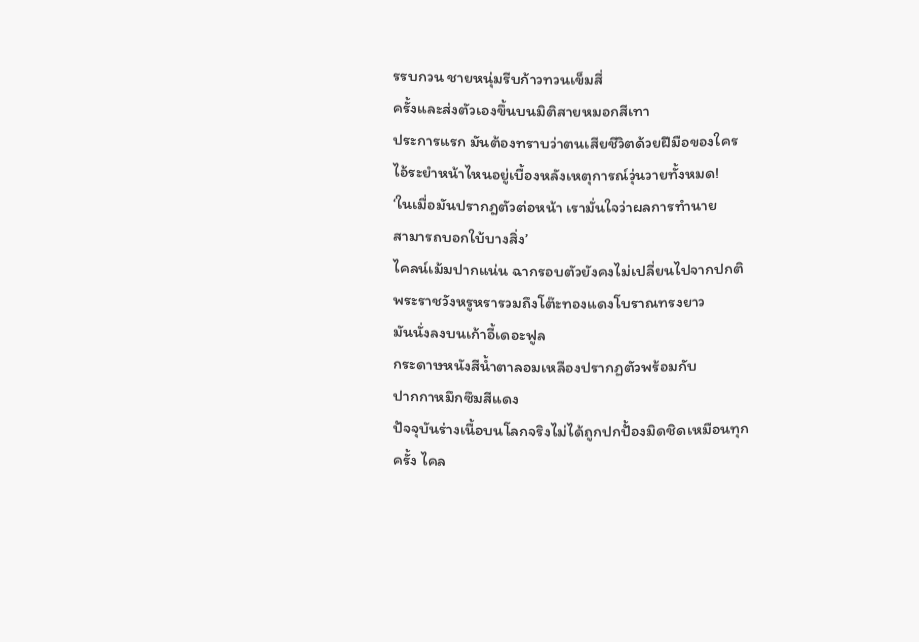รรบกวน ชายหนุ่มรีบก้าวทวนเข็มสี่
ครั้งและส่งตัวเองขึ้นบนมิติสายหมอกสีเทา
ประการแรก มันต้องทราบว่าตนเสียชีวิตด้วยฝีมือของใคร
ไอ้ระยำหน้าไหนอยู่เบื้องหลังเหตุการณ์วุ่นวายทั้งหมด!
‘ในเมื่อมันปรากฎตัวต่อหน้า เรามั่นใจว่าผลการทำนาย
สามารถบอกใบ้บางสิ่ง’
ไคลน์เม้มปากแน่น ฉากรอบตัวยังคงไม่เปลี่ยนไปจากปกติ
พระราชวังหรูหรารวมถึงโต๊ะทองแดงโบราณทรงยาว
มันนั่งลงบนเก้าอี้เดอะฟูล
กระดาษหนังสีน้ำตาลอมเหลืองปรากฏตัวพร้อมกับ
ปากกาหมึกซึมสีแดง
ปัจจุบันร่างเนื้อบนโลกจริงไม่ได้ถูกปกปั้องมิดชิดเหมือนทุก
ครั้ง ไคล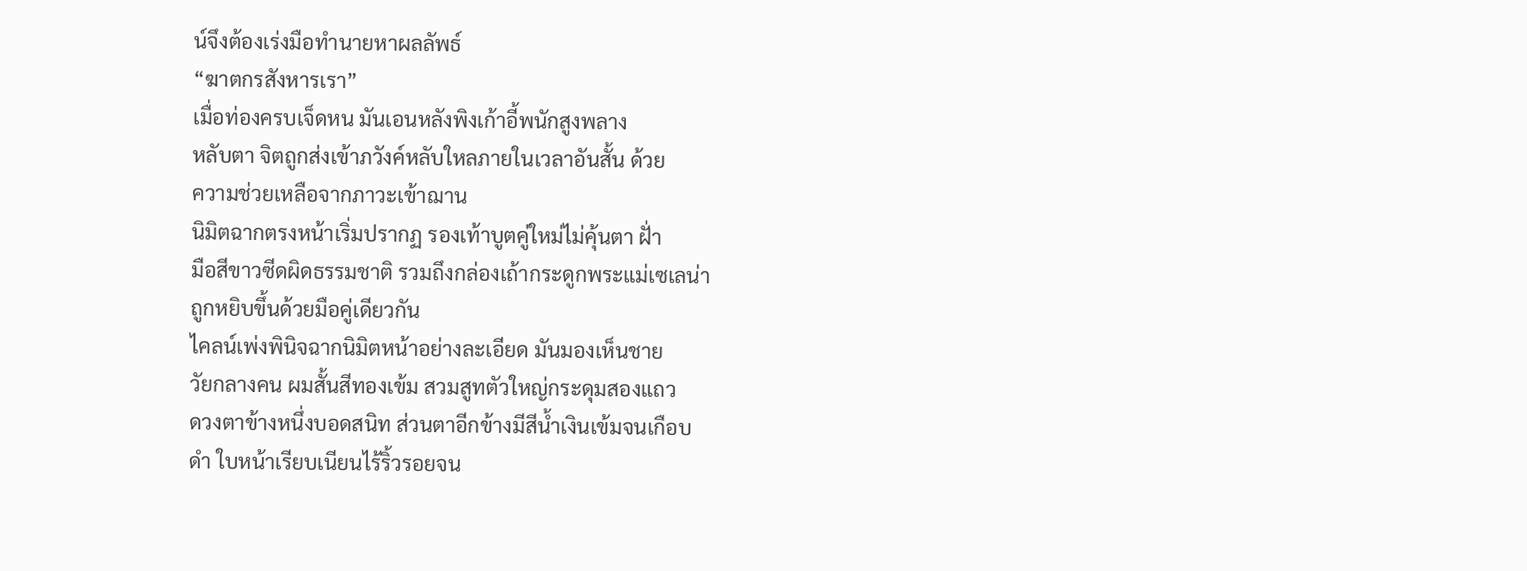น์จึงต้องเร่งมือทำนายหาผลลัพธ์
“ฆาตกรสังหารเรา”
เมื่อท่องครบเจ็ดหน มันเอนหลังพิงเก้าอี้พนักสูงพลาง
หลับตา จิตถูกส่งเข้าภวังค์หลับใหลภายในเวลาอันสั้น ด้วย
ความช่วยเหลือจากภาวะเข้าฌาน
นิมิตฉากตรงหน้าเริ่มปรากฏ รองเท้าบูตคู่ใหม่ไม่คุ้นตา ฝั่า
มือสีขาวซีดผิดธรรมชาติ รวมถึงกล่องเถ้ากระดูกพระแม่เซเลน่า
ถูกหยิบขึ้นด้วยมือคู่เดียวกัน
ไคลน์เพ่งพินิจฉากนิมิตหน้าอย่างละเอียด มันมองเห็นชาย
วัยกลางคน ผมสั้นสีทองเข้ม สวมสูทตัวใหญ่กระดุมสองแถว
ดวงตาข้างหนึ่งบอดสนิท ส่วนตาอีกข้างมีสีน้ำเงินเข้มจนเกือบ
ดำ ใบหน้าเรียบเนียนไร้ริ้วรอยจน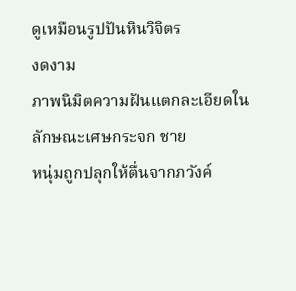ดูเหมือนรูปปันหินวิจิตร
งดงาม
ภาพนิมิตความฝันแตกละเอียดในลักษณะเศษกระจก ชาย
หนุ่มถูกปลุกให้ตื่นจากภวังค์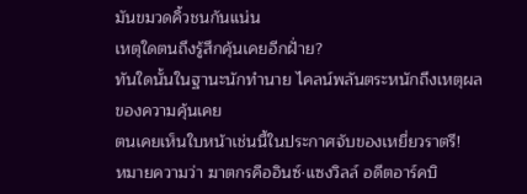มันขมวดคิ้วชนกันแน่น
เหตุใดตนถึงรู้สึกคุ้นเคยอีกฝั่าย?
ทันใดนั้นในฐานะนักทำนาย ไคลน์พลันตระหนักถึงเหตุผล
ของความคุ้นเคย
ตนเคยเห็นใบหน้าเช่นนี้ในประกาศจับของเหยี่ยวราตรี!
หมายความว่า ฆาตกรคืออินซ์·แซงวิลล์ อดีตอาร์คบิ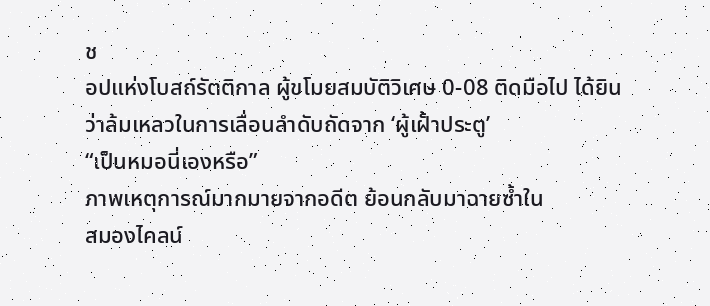ช
อปแห่งโบสถ์รัตติกาล ผู้ขโมยสมบัติวิเศษ 0-08 ติดมือไป ได้ยิน
ว่าล้มเหลวในการเลื่อนลำดับถัดจาก ‘ผู้เฝั้าประตู’
“เป็นหมอนี่เองหรือ”
ภาพเหตุการณ์มากมายจากอดีต ย้อนกลับมาฉายซ้ำใน
สมองไคลน์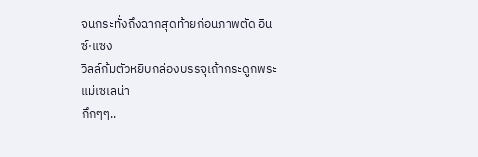จนกระทั่งถึงฉากสุดท้ายก่อนภาพตัด อินซ์·แซง
วิลล์ก้มตัวหยิบกล่องบรรจุเถ้ากระดูกพระแม่เซเลน่า
กึกๆๆ..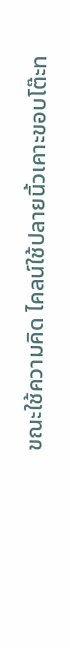ขณะใช้ความคิด ไคลน์ใช้ปลายนิ้วเคาะขอบโต๊ะท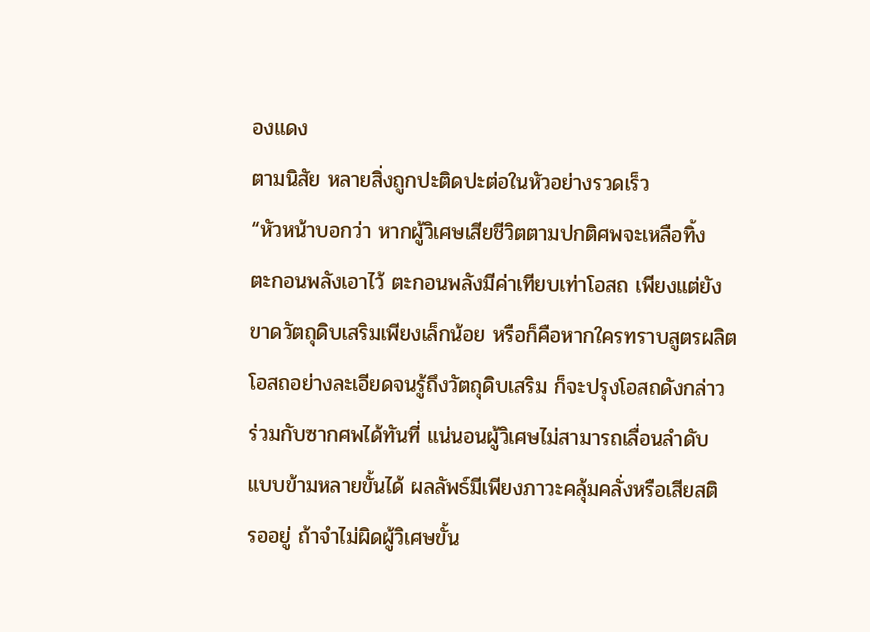องแดง
ตามนิสัย หลายสิ่งถูกปะติดปะต่อในหัวอย่างรวดเร็ว
“หัวหน้าบอกว่า หากผู้วิเศษเสียชีวิตตามปกติศพจะเหลือทิ้ง
ตะกอนพลังเอาไว้ ตะกอนพลังมีค่าเทียบเท่าโอสถ เพียงแต่ยัง
ขาดวัตถุดิบเสริมเพียงเล็กน้อย หรือก็คือหากใครทราบสูตรผลิต
โอสถอย่างละเอียดจนรู้ถึงวัตถุดิบเสริม ก็จะปรุงโอสถดังกล่าว
ร่วมกับซากศพได้ทันที่ แน่นอนผู้วิเศษไม่สามารถเลื่อนลำดับ
แบบข้ามหลายขั้นได้ ผลลัพธ์มีเพียงภาวะคลุ้มคลั่งหรือเสียสติ
รออยู่ ถ้าจำไม่ผิดผู้วิเศษขั้น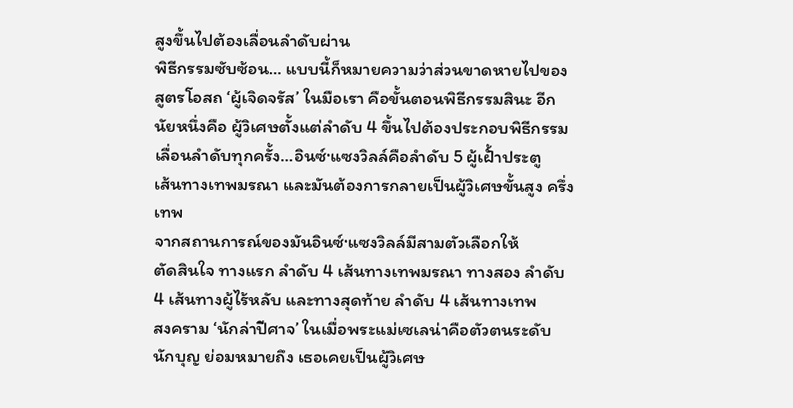สูงขึ้นไปต้องเลื่อนลำดับผ่าน
พิธีกรรมซับซ้อน… แบบนี้ก็หมายความว่าส่วนขาดหายไปของ
สูตรโอสถ ‘ผู้เจิดจรัส’ ในมือเรา คือขั้นตอนพิธีกรรมสินะ อีก
นัยหนึ่งคือ ผู้วิเศษตั้งแต่ลำดับ 4 ขึ้นไปต้องประกอบพิธีกรรม
เลื่อนลำดับทุกครั้ง…อินซ์·แซงวิลล์คือลำดับ 5 ผู้เฝั้าประตู
เส้นทางเทพมรณา และมันต้องการกลายเป็นผู้วิเศษขั้นสูง ครึ่ง
เทพ
จากสถานการณ์ของมันอินซ์·แซงวิลล์มีสามตัวเลือกให้
ตัดสินใจ ทางแรก ลำดับ 4 เส้นทางเทพมรณา ทางสอง ลำดับ
4 เส้นทางผู้ไร้หลับ และทางสุดท้าย ลำดับ 4 เส้นทางเทพ
สงคราม ‘นักล่าปีศาจ’ ในเมื่อพระแม่เซเลน่าคือตัวตนระดับ
นักบุญ ย่อมหมายถึง เธอเคยเป็นผู้วิเศษ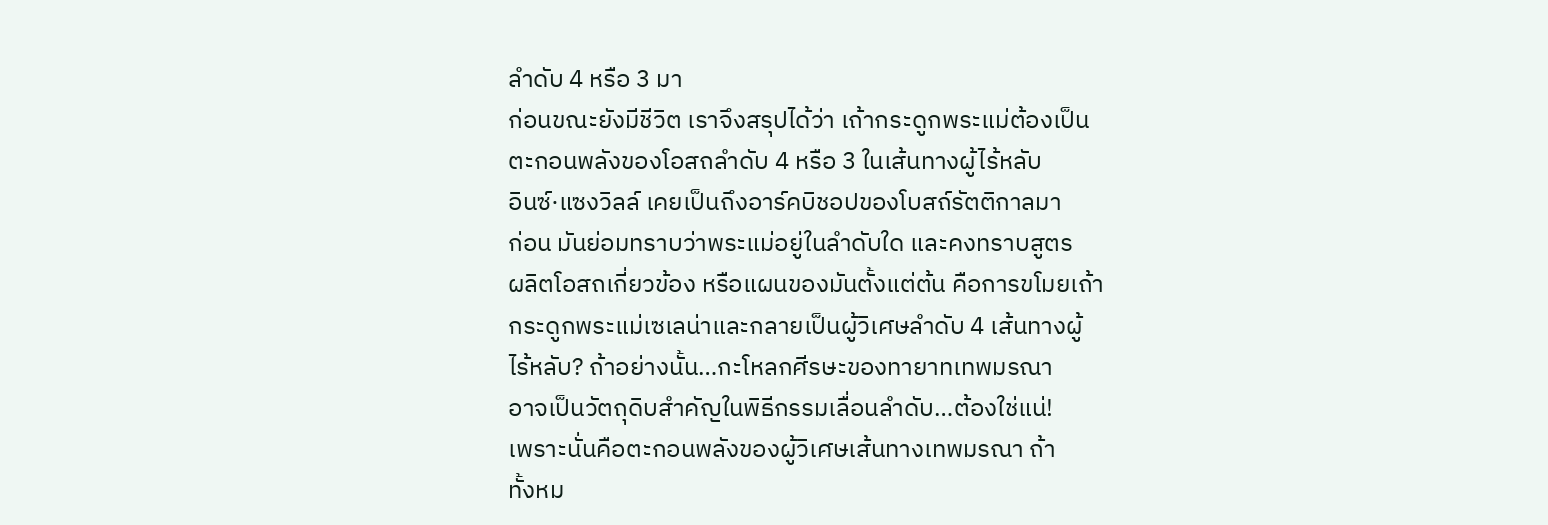ลำดับ 4 หรือ 3 มา
ก่อนขณะยังมีชีวิต เราจึงสรุปได้ว่า เถ้ากระดูกพระแม่ต้องเป็น
ตะกอนพลังของโอสถลำดับ 4 หรือ 3 ในเส้นทางผู้ไร้หลับ
อินซ์·แซงวิลล์ เคยเป็นถึงอาร์คบิชอปของโบสถ์รัตติกาลมา
ก่อน มันย่อมทราบว่าพระแม่อยู่ในลำดับใด และคงทราบสูตร
ผลิตโอสถเกี่ยวข้อง หรือแผนของมันตั้งแต่ต้น คือการขโมยเถ้า
กระดูกพระแม่เซเลน่าและกลายเป็นผู้วิเศษลำดับ 4 เส้นทางผู้
ไร้หลับ? ถ้าอย่างนั้น…กะโหลกศีรษะของทายาทเทพมรณา
อาจเป็นวัตถุดิบสำคัญในพิธีกรรมเลื่อนลำดับ…ต้องใช่แน่!
เพราะนั่นคือตะกอนพลังของผู้วิเศษเส้นทางเทพมรณา ถ้า
ทั้งหม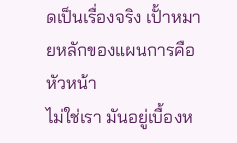ดเป็นเรื่องจริง เปั้าหมายหลักของแผนการคือหัวหน้า
ไม่ใช่เรา มันอยู่เบื้องห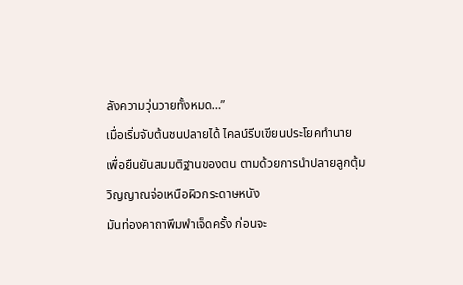ลังความวุ่นวายทั้งหมด…”
เมื่อเริ่มจับต้นชนปลายได้ ไคลน์รีบเขียนประโยคทำนาย
เพื่อยืนยันสมมติฐานของตน ตามด้วยการนำปลายลูกตุ้ม
วิญญาณจ่อเหนือผิวกระดาษหนัง
มันท่องคาถาพึมพำเจ็ดครั้ง ก่อนจะ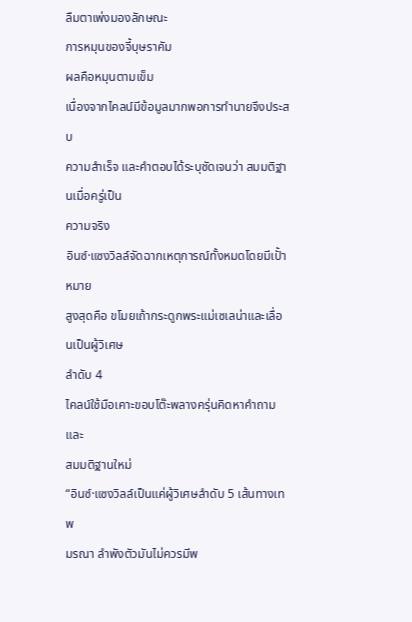ลืมตาเพ่งมองลักษณะ
การหมุนของจี้บุษราคัม
ผลคือหมุนตามเข็ม
เนื่องจากไคลน์มีข้อมูลมากพอการทำนายจึงประสบ
ความสำเร็จ และคำตอบได้ระบุชัดเจนว่า สมมติฐานเมื่อครู่เป็น
ความจริง
อินซ์·แซงวิลล์จัดฉากเหตุการณ์ทั้งหมดโดยมีเปั้าหมาย
สูงสุดคือ ขโมยเถ้ากระดูกพระแม่เซเลน่าและเลื่อนเป็นผู้วิเศษ
ลำดับ 4
ไคลน์ใช้มือเคาะขอบโต๊ะพลางครุ่นคิดหาคำถามและ
สมมติฐานใหม่
“อินซ์·แซงวิลล์เป็นแค่ผู้วิเศษลำดับ 5 เส้นทางเทพ
มรณา ลำพังตัวมันไม่ควรมีพ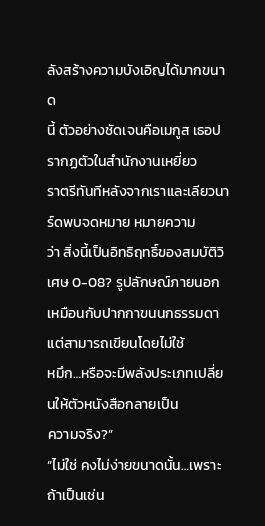ลังสร้างความบังเอิญได้มากขนาด
นี้ ตัวอย่างชัดเจนคือเมกูส เธอปรากฏตัวในสำนักงานเหยี่ยว
ราตรีทันทีหลังจากเราและเลียวนาร์ดพบจดหมาย หมายความ
ว่า สิ่งนี้เป็นอิทธิฤทธิ์ของสมบัติวิเศษ 0-08? รูปลักษณ์ภายนอก
เหมือนกับปากกาขนนกธรรมดา แต่สามารถเขียนโดยไม่ใช้
หมึก…หรือจะมีพลังประเภทเปลี่ยนให้ตัวหนังสือกลายเป็น
ความจริง?”
“ไม่ใช่ คงไม่ง่ายขนาดนั้น…เพราะถ้าเป็นเช่น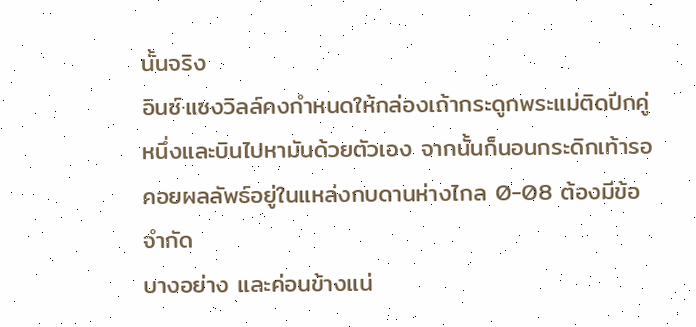นั้นจริง
อินซ์·แซงวิลล์คงกำหนดให้กล่องเถ้ากระดูกพระแม่ติดปีกคู่
หนึ่งและบินไปหามันด้วยตัวเอง จากนั้นก็นอนกระดิกเท้ารอ
คอยผลลัพธ์อยู่ในแหล่งกบดานห่างไกล 0-08 ต้องมีข้อจำกัด
บางอย่าง และค่อนข้างแน่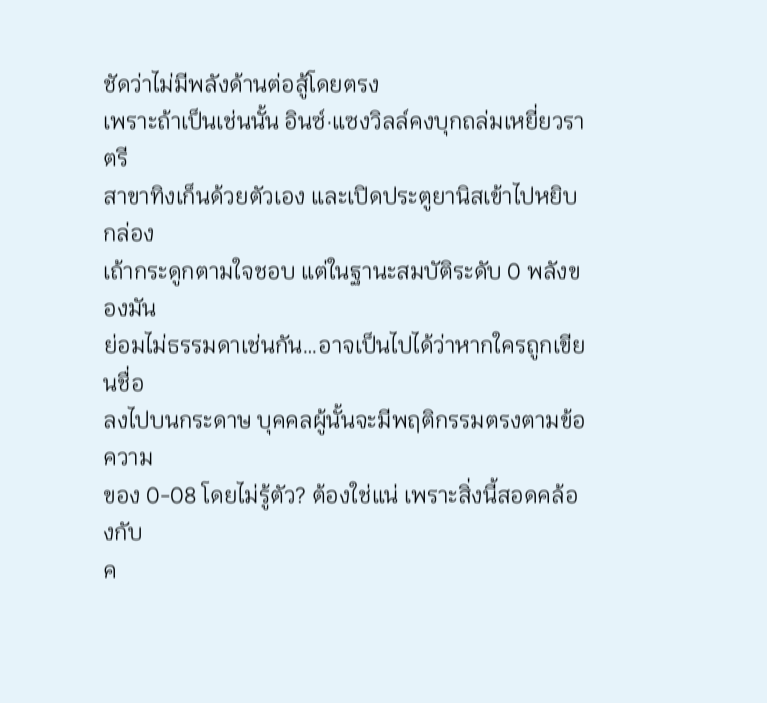ชัดว่าไม่มีพลังด้านต่อสู้โดยตรง
เพราะถ้าเป็นเช่นนั้น อินซ์·แซงวิลล์คงบุกถล่มเหยี่ยวราตรี
สาขาทิงเก็นด้วยตัวเอง และเปิดประตูยานิสเข้าไปหยิบกล่อง
เถ้ากระดูกตามใจชอบ แต่ในฐานะสมบัติระดับ 0 พลังของมัน
ย่อมไม่ธรรมดาเช่นกัน…อาจเป็นไปได้ว่าหากใครถูกเขียนชื่อ
ลงไปบนกระดาษ บุคคลผู้นั้นจะมีพฤติกรรมตรงตามข้อความ
ของ 0-08 โดยไม่รู้ตัว? ต้องใช่แน่ เพราะสิ่งนี้สอดคล้องกับ
ค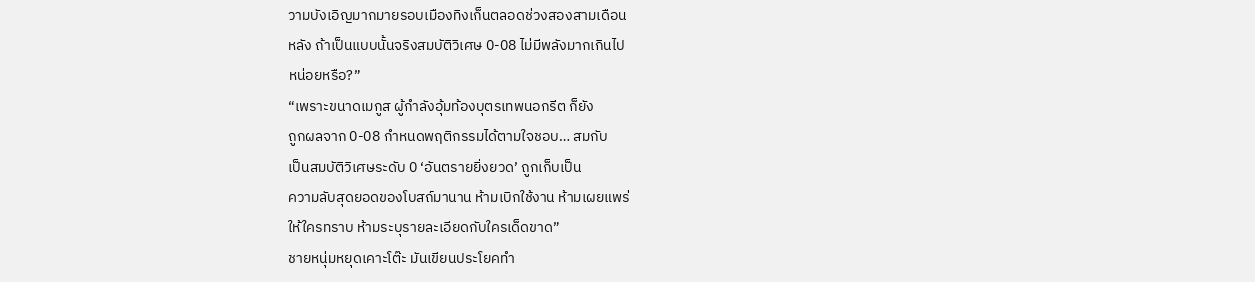วามบังเอิญมากมายรอบเมืองทิงเก็นตลอดช่วงสองสามเดือน
หลัง ถ้าเป็นแบบนั้นจริงสมบัติวิเศษ 0-08 ไม่มีพลังมากเกินไป
หน่อยหรือ?”
“เพราะขนาดเมกูส ผู้กำลังอุ้มท้องบุตรเทพนอกรีต ก็ยัง
ถูกผลจาก 0-08 กำหนดพฤติกรรมได้ตามใจชอบ… สมกับ
เป็นสมบัติวิเศษระดับ 0 ‘อันตรายยิ่งยวด’ ถูกเก็บเป็น
ความลับสุดยอดของโบสถ์มานาน ห้ามเบิกใช้งาน ห้ามเผยแพร่
ให้ใครทราบ ห้ามระบุรายละเอียดกับใครเด็ดขาด”
ชายหนุ่มหยุดเคาะโต๊ะ มันเขียนประโยคทำ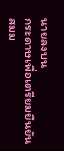นายลงบน
กระดาษเพื่อเตรียมยืนยันสมม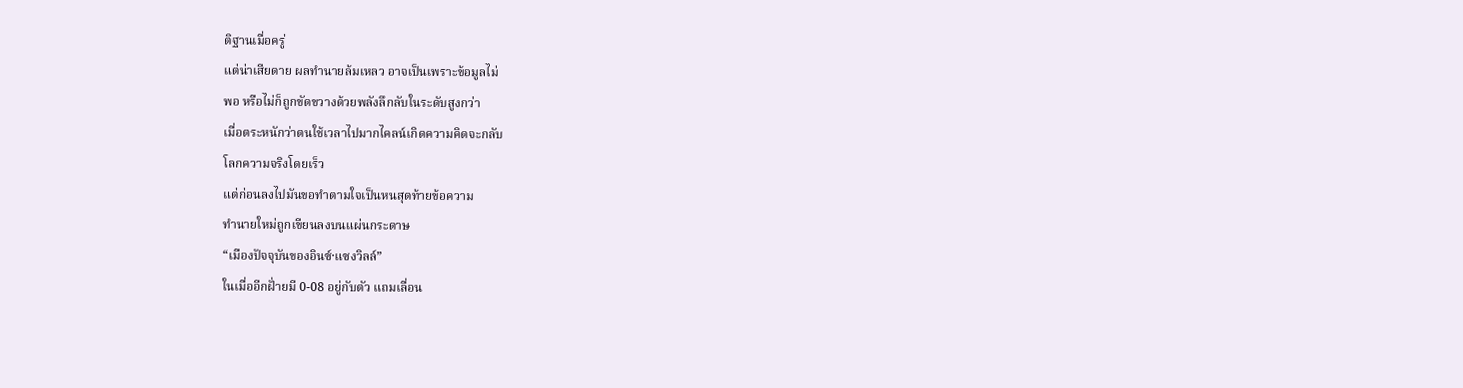ติฐานเมื่อครู่
แต่น่าเสียดาย ผลทำนายล้มเหลว อาจเป็นเพราะข้อมูลไม่
พอ หรือไม่ก็ถูกขัดขวางด้วยพลังลึกลับในระดับสูงกว่า
เมื่อตระหนักว่าตนใช้เวลาไปมากไคลน์เกิดความคิดจะกลับ
โลกความจริงโดยเร็ว
แต่ก่อนลงไปมันขอทำตามใจเป็นหนสุดท้ายข้อความ
ทำนายใหม่ถูกเขียนลงบนแผ่นกระดาษ
“เมืองปัจจุบันของอินซ์·แซงวิลล์”
ในเมื่ออีกฝั่ายมี 0-08 อยู่กับตัว แถมเลื่อน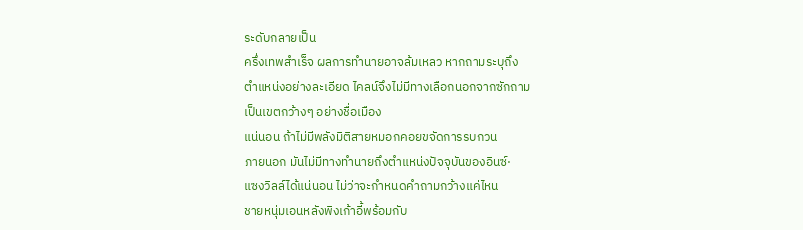ระดับกลายเป็น
ครึ่งเทพสำเร็จ ผลการทำนายอาจล้มเหลว หากถามระบุถึง
ตำแหน่งอย่างละเอียด ไคลน์จึงไม่มีทางเลือกนอกจากซักถาม
เป็นเขตกว้างๆ อย่างชื่อเมือง
แน่นอน ถ้าไม่มีพลังมิติสายหมอกคอยขจัดการรบกวน
ภายนอก มันไม่มีทางทำนายถึงตำแหน่งปัจจุบันของอินซ์·
แซงวิลล์ได้แน่นอน ไม่ว่าจะกำหนดคำถามกว้างแค่ไหน
ชายหนุ่มเอนหลังพิงเก้าอี้พร้อมกับ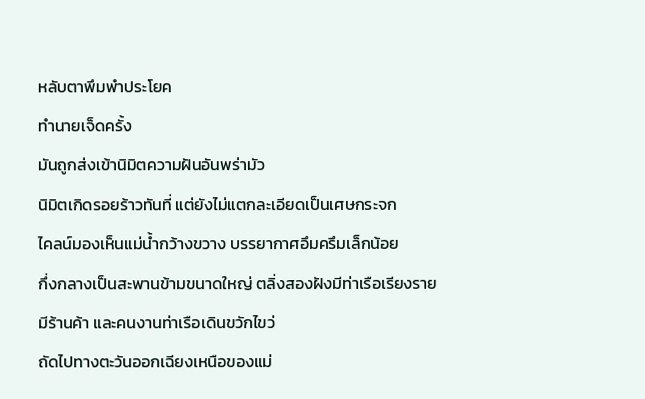หลับตาพึมพำประโยค
ทำนายเจ็ดครั้ง
มันถูกส่งเข้านิมิตความฝันอันพร่ามัว
นิมิตเกิดรอยร้าวทันที่ แต่ยังไม่แตกละเอียดเป็นเศษกระจก
ไคลน์มองเห็นแม่น้ำกว้างขวาง บรรยากาศอึมครึมเล็กน้อย
กึ่งกลางเป็นสะพานข้ามขนาดใหญ่ ตลิ่งสองฝังมีท่าเรือเรียงราย
มีร้านค้า และคนงานท่าเรือเดินขวักไขว่
ถัดไปทางตะวันออกเฉียงเหนือของแม่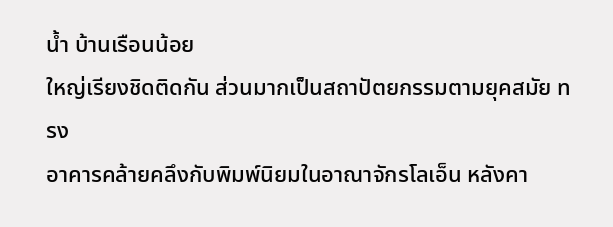น้ำ บ้านเรือนน้อย
ใหญ่เรียงชิดติดกัน ส่วนมากเป็นสถาปัตยกรรมตามยุคสมัย ทรง
อาคารคล้ายคลึงกับพิมพ์นิยมในอาณาจักรโลเอ็น หลังคา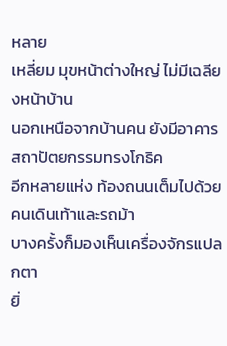หลาย
เหลี่ยม มุขหน้าต่างใหญ่ ไม่มีเฉลียงหน้าบ้าน
นอกเหนือจากบ้านคน ยังมีอาคารสถาปัตยกรรมทรงโกธิค
อีกหลายแห่ง ท้องถนนเต็มไปด้วยคนเดินเท้าและรถม้า
บางครั้งก็มองเห็นเครื่องจักรแปลกตา
ยิ่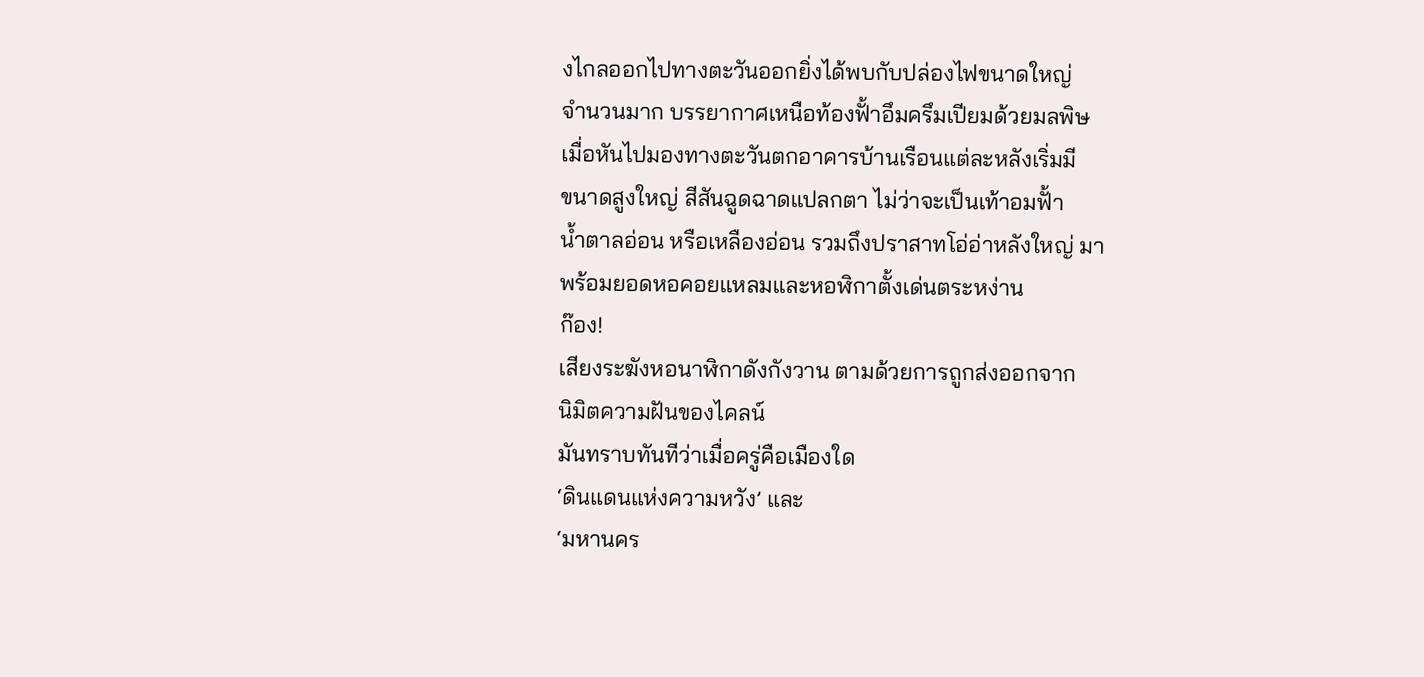งไกลออกไปทางตะวันออกยิ่งได้พบกับปล่องไฟขนาดใหญ่
จำนวนมาก บรรยากาศเหนือท้องฟั้าอึมครึมเปียมด้วยมลพิษ
เมื่อหันไปมองทางตะวันตกอาคารบ้านเรือนแต่ละหลังเริ่มมี
ขนาดสูงใหญ่ สีสันฉูดฉาดแปลกตา ไม่ว่าจะเป็นเท้าอมฟั้า
น้ำตาลอ่อน หรือเหลืองอ่อน รวมถึงปราสาทโอ่อ่าหลังใหญ่ มา
พร้อมยอดหอคอยแหลมและหอฬิกาตั้งเด่นตระหง่าน
ก๊อง!
เสียงระฆังหอนาฬิกาดังกังวาน ตามด้วยการถูกส่งออกจาก
นิมิตความฝันของไคลน์
มันทราบทันทีว่าเมื่อครู่คือเมืองใด
‘ดินแดนแห่งความหวัง’ และ
‘มหานคร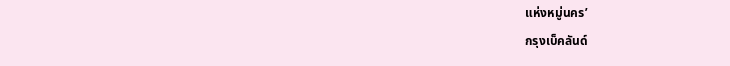แห่งหมู่นคร’
กรุงเบ็คลันด์